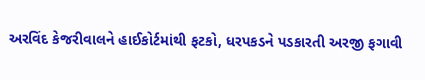અરવિંદ કેજરીવાલને હાઈકોર્ટમાંથી ફટકો, ધરપકડને પડકારતી અરજી ફગાવી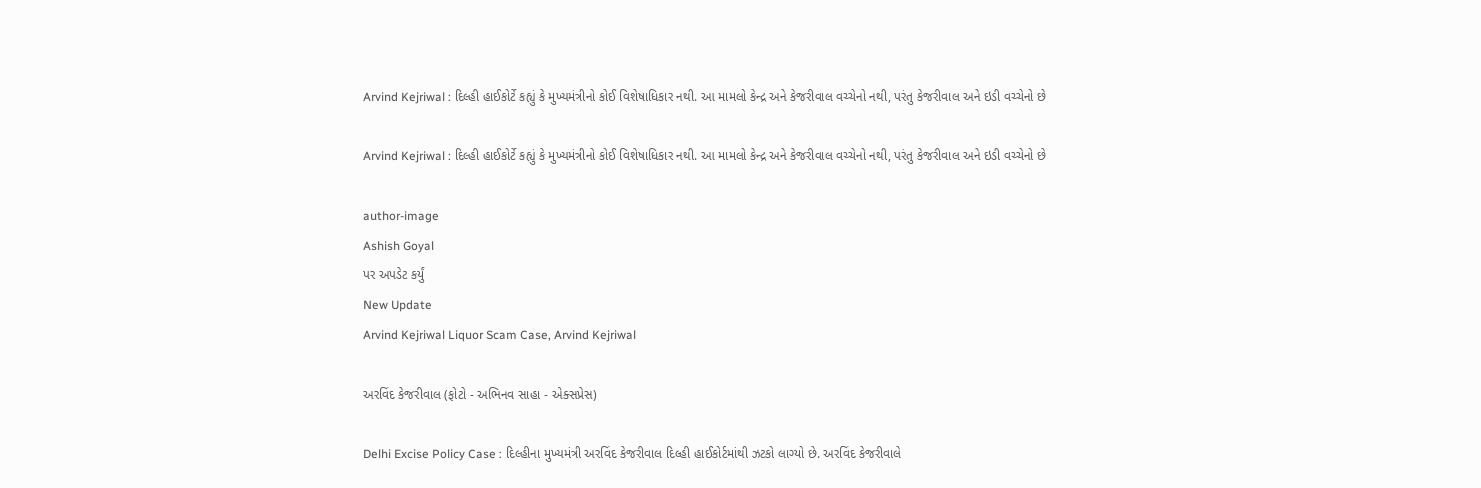Arvind Kejriwal : દિલ્હી હાઈકોર્ટે કહ્યું કે મુખ્યમંત્રીનો કોઈ વિશેષાધિકાર નથી. આ મામલો કેન્દ્ર અને કેજરીવાલ વચ્ચેનો નથી, પરંતુ કેજરીવાલ અને ઇડી વચ્ચેનો છે

Arvind Kejriwal : દિલ્હી હાઈકોર્ટે કહ્યું કે મુખ્યમંત્રીનો કોઈ વિશેષાધિકાર નથી. આ મામલો કેન્દ્ર અને કેજરીવાલ વચ્ચેનો નથી, પરંતુ કેજરીવાલ અને ઇડી વચ્ચેનો છે

author-image
Ashish Goyal
પર અપડેટ કર્યું
New Update
Arvind Kejriwal Liquor Scam Case, Arvind Kejriwal

અરવિંદ કેજરીવાલ (ફોટો - અભિનવ સાહા - એક્સપ્રેસ)

Delhi Excise Policy Case : દિલ્હીના મુખ્યમંત્રી અરવિંદ કેજરીવાલ દિલ્હી હાઈકોર્ટમાંથી ઝટકો લાગ્યો છે. અરવિંદ કેજરીવાલે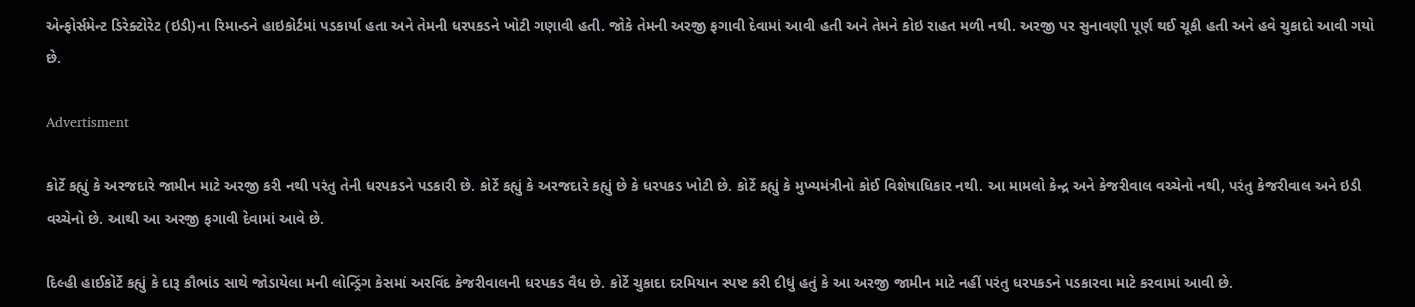એન્ફોર્સમેન્ટ ડિરેક્ટોરેટ (ઇડી)ના રિમાન્ડને હાઇકોર્ટમાં પડકાર્યા હતા અને તેમની ધરપકડને ખોટી ગણાવી હતી. જોકે તેમની અરજી ફગાવી દેવામાં આવી હતી અને તેમને કોઇ રાહત મળી નથી. અરજી પર સુનાવણી પૂર્ણ થઈ ચૂકી હતી અને હવે ચુકાદો આવી ગયો છે.

Advertisment

કોર્ટે કહ્યું કે અરજદારે જામીન માટે અરજી કરી નથી પરંતુ તેની ધરપકડને પડકારી છે. કોર્ટે કહ્યું કે અરજદારે કહ્યું છે કે ધરપકડ ખોટી છે. કોર્ટે કહ્યું કે મુખ્યમંત્રીનો કોઈ વિશેષાધિકાર નથી. આ મામલો કેન્દ્ર અને કેજરીવાલ વચ્ચેનો નથી, પરંતુ કેજરીવાલ અને ઇડી વચ્ચેનો છે. આથી આ અરજી ફગાવી દેવામાં આવે છે.

દિલ્હી હાઈકોર્ટે કહ્યું કે દારૂ કૌભાંડ સાથે જોડાયેલા મની લોન્ડ્રિંગ કેસમાં અરવિંદ કેજરીવાલની ધરપકડ વૈધ છે. કોર્ટે ચુકાદા દરમિયાન સ્પષ્ટ કરી દીધું હતું કે આ અરજી જામીન માટે નહીં પરંતુ ધરપકડને પડકારવા માટે કરવામાં આવી છે.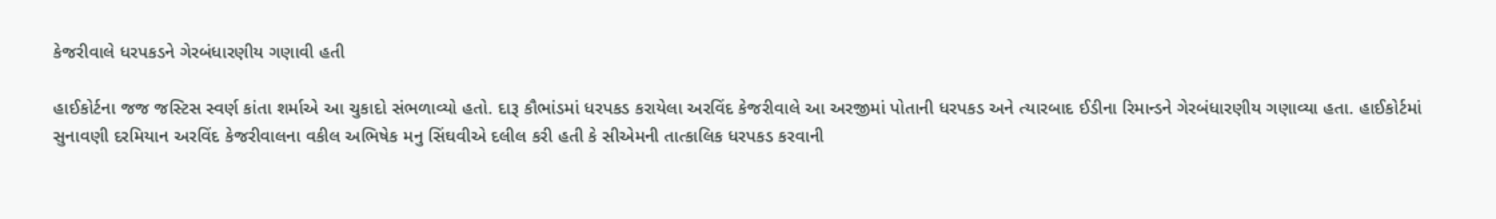કેજરીવાલે ધરપકડને ગેરબંધારણીય ગણાવી હતી

હાઈકોર્ટના જજ જસ્ટિસ સ્વર્ણ કાંતા શર્માએ આ ચુકાદો સંભળાવ્યો હતો. દારૂ કૌભાંડમાં ધરપકડ કરાયેલા અરવિંદ કેજરીવાલે આ અરજીમાં પોતાની ધરપકડ અને ત્યારબાદ ઈડીના રિમાન્ડને ગેરબંધારણીય ગણાવ્યા હતા. હાઈકોર્ટમાં સુનાવણી દરમિયાન અરવિંદ કેજરીવાલના વકીલ અભિષેક મનુ સિંઘવીએ દલીલ કરી હતી કે સીએમની તાત્કાલિક ધરપકડ કરવાની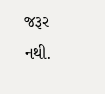જરૂર નથી.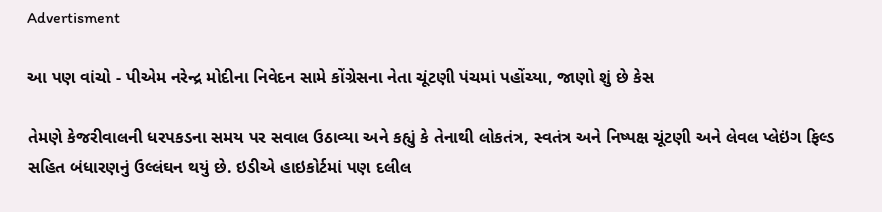Advertisment

આ પણ વાંચો - પીએમ નરેન્દ્ર મોદીના નિવેદન સામે કોંગ્રેસના નેતા ચૂંટણી પંચમાં પહોંચ્યા, જાણો શું છે કેસ

તેમણે કેજરીવાલની ધરપકડના સમય પર સવાલ ઉઠાવ્યા અને કહ્યું કે તેનાથી લોકતંત્ર, સ્વતંત્ર અને નિષ્પક્ષ ચૂંટણી અને લેવલ પ્લેઇંગ ફિલ્ડ સહિત બંધારણનું ઉલ્લંઘન થયું છે. ઇડીએ હાઇકોર્ટમાં પણ દલીલ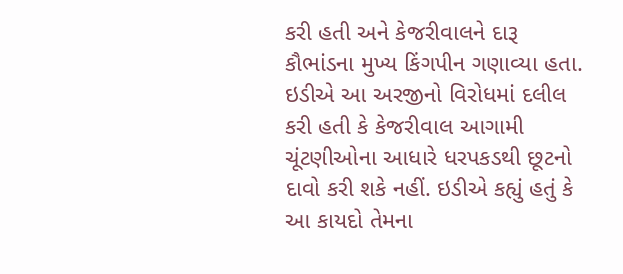કરી હતી અને કેજરીવાલને દારૂ કૌભાંડના મુખ્ય કિંગપીન ગણાવ્યા હતા. ઇડીએ આ અરજીનો વિરોધમાં દલીલ કરી હતી કે કેજરીવાલ આગામી ચૂંટણીઓના આધારે ધરપકડથી છૂટનો દાવો કરી શકે નહીં. ઇડીએ કહ્યું હતું કે આ કાયદો તેમના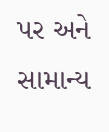પર અને સામાન્ય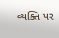વ્યક્તિ પર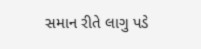સમાન રીતે લાગુ પડે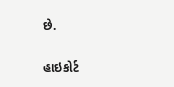છે.

હાઇકોર્ટ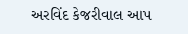અરવિંદ કેજરીવાલ આપ